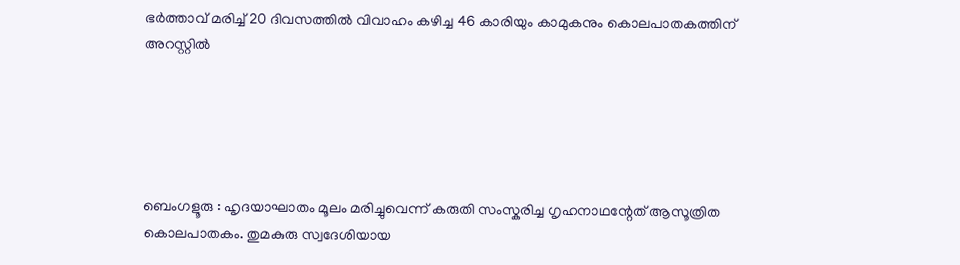ഭർത്താവ് മരിച്ച് 20 ദിവസത്തിൽ വിവാഹം കഴിച്ച 46 കാരിയും കാമുകനും കൊലപാതകത്തിന് അറസ്റ്റിൽ





ബെംഗളൂരു : ഹൃദയാഘാതം മൂലം മരിച്ചുവെന്ന് കരുതി സംസ്കരിച്ച ഗൃഹനാഥന്റേത് ആസൂത്രിത കൊലപാതകം. തുമകുരു സ്വദേശിയായ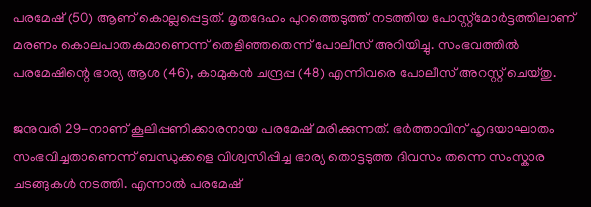പരമേഷ് (50) ആണ് കൊല്ലപ്പെട്ടത്. മൃതദേഹം പുറത്തെടുത്ത് നടത്തിയ പോസ്റ്റ്‌മോർട്ടത്തിലാണ് മരണം കൊലപാതകമാണെന്ന് തെളിഞ്ഞതെന്ന് പോലീസ് അറിയിച്ചു. സംഭവത്തിൽ പരമേഷിന്റെ ഭാര്യ ആശ (46), കാമുകൻ ചന്ദ്രപ്പ (48) എന്നിവരെ പോലീസ് അറസ്റ്റ് ചെയ്തു.

ജനുവരി 29-നാണ് കൂലിപ്പണിക്കാരനായ പരമേഷ് മരിക്കുന്നത്. ഭർത്താവിന് ഹൃദയാഘാതം സംഭവിച്ചതാണെന്ന് ബന്ധുക്കളെ വിശ്വസിപ്പിച്ച ഭാര്യ തൊട്ടടുത്ത ദിവസം തന്നെ സംസ്കാര ചടങ്ങുകൾ നടത്തി. എന്നാൽ പരമേഷ്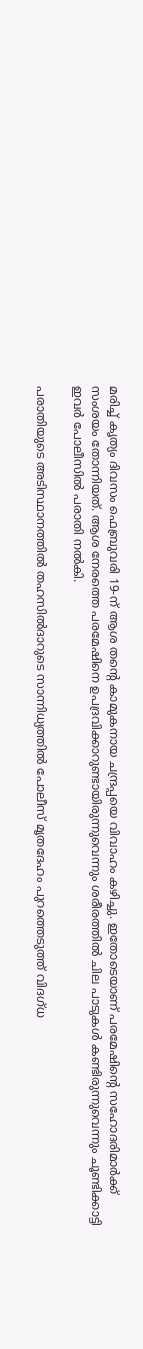മരിച്ച് കൃത്യം ദിവസം ഫെബ്രുവരി 19-ന് ആശ തന്റെ കാമുകനായ ചന്ദ്രപ്പയെ വിവാഹം കഴിച്ചു. ഇതോടെയാണ് പരമേഷിന്റെ സഹോദരിമാർക്ക് സംശയം തോന്നിയത്. ആശ നേരത്തെ പരമേഷിനെ ഉപദ്രവിക്കാറുണ്ടായിരുന്നുവെന്നും ശരീരത്തിൽ ചില പാടുകൾ കണ്ടിരുന്നുവെന്നും ചൂണ്ടിക്കാട്ടി ഇവർ പോലീസിൽ പരാതി നൽകി.

പരാതിയുടെ അടിസ്ഥാനത്തിൽ തഹസിൽദാറുടെ സാന്നിധ്യത്തിൽ പോലീസ് മൃതദേഹം പുറത്തെടുത്ത് വിദഗ്ധ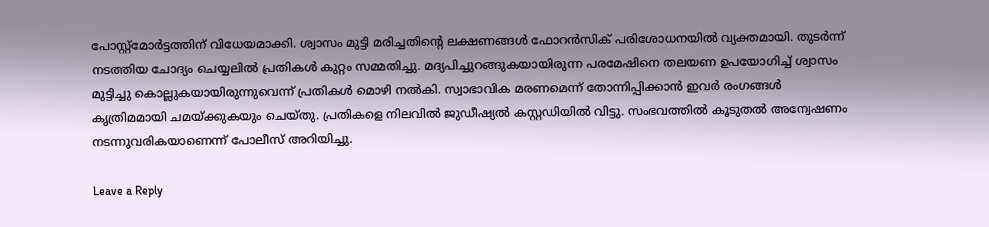പോസ്റ്റ്‌മോർട്ടത്തിന് വിധേയമാക്കി. ശ്വാസം മുട്ടി മരിച്ചതിന്റെ ലക്ഷണങ്ങൾ ഫോറൻസിക് പരിശോധനയിൽ വ്യക്തമായി. തുടർന്ന് നടത്തിയ ചോദ്യം ചെയ്യലിൽ പ്രതികൾ കുറ്റം സമ്മതിച്ചു. മദ്യപിച്ചുറങ്ങുകയായിരുന്ന പരമേഷിനെ തലയണ ഉപയോഗിച്ച് ശ്വാസം മുട്ടിച്ചു കൊല്ലുകയായിരുന്നുവെന്ന് പ്രതികൾ മൊഴി നൽകി. സ്വാഭാവിക മരണമെന്ന് തോന്നിപ്പിക്കാൻ ഇവർ രംഗങ്ങൾ കൃത്രിമമായി ചമയ്ക്കുകയും ചെയ്തു. പ്രതികളെ നിലവിൽ ജുഡീഷ്യൽ കസ്റ്റഡിയിൽ വിട്ടു. സംഭവത്തിൽ കൂടുതൽ അന്വേഷണം നടന്നുവരികയാണെന്ന് പോലീസ് അറിയിച്ചു.

Leave a Reply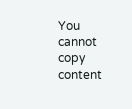You cannot copy content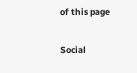of this page

Social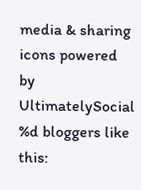media & sharing icons powered by UltimatelySocial
%d bloggers like this: